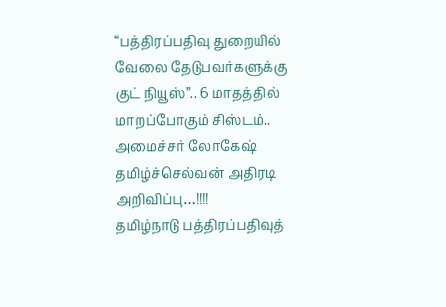“பத்திரப்பதிவு துறையில் வேலை தேடுபவர்களுக்கு குட் நியூஸ்”.. 6 மாதத்தில் மாறப்போகும் சிஸ்டம்.. அமைச்சர் லோகேஷ் தமிழ்ச்செல்வன் அதிரடி அறிவிப்பு…!!!!
தமிழ்நாடு பத்திரப்பதிவுத்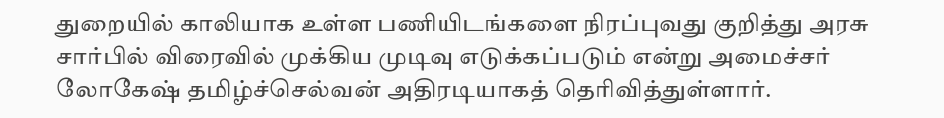துறையில் காலியாக உள்ள பணியிடங்களை நிரப்புவது குறித்து அரசு சார்பில் விரைவில் முக்கிய முடிவு எடுக்கப்படும் என்று அமைச்சர் லோகேஷ் தமிழ்ச்செல்வன் அதிரடியாகத் தெரிவித்துள்ளார்.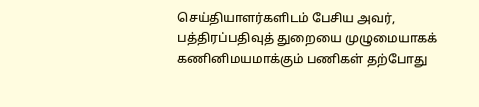செய்தியாளர்களிடம் பேசிய அவர், பத்திரப்பதிவுத் துறையை முழுமையாகக் கணினிமயமாக்கும் பணிகள் தற்போது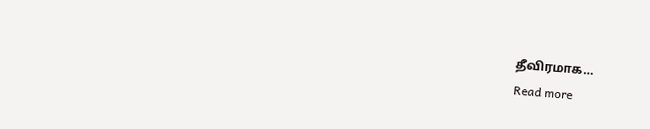தீவிரமாக…
Read more